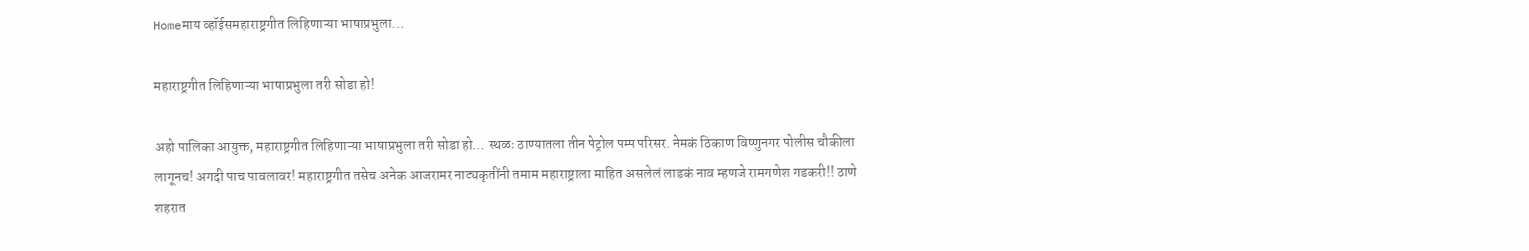Homeमाय व्हॉईसमहाराष्ट्रगीत लिहिणाऱ्या भाषाप्रभुला...

महाराष्ट्रगीत लिहिणाऱ्या भाषाप्रभुला तरी सोडा हो!

अहो पालिका आयुक्त, महाराष्ट्रगीत लिहिणाऱ्या भाषाप्रभुला तरी सोडा हो… स्थळः ठाण्यातला तीन पेट्रोल पम्प परिसर. नेमकं ठिकाण विष्णुनगर पोलीस चौकीला लागूनच! अगदी पाच पावलावर! महाराष्ट्रगीत तसेच अनेक आजरामर नाट्यकृतींनी तमाम महाराष्ट्राला माहित असलेलं लाडकं नाव म्हणजे रामगणेश गडकरी!! ठाणे शहरात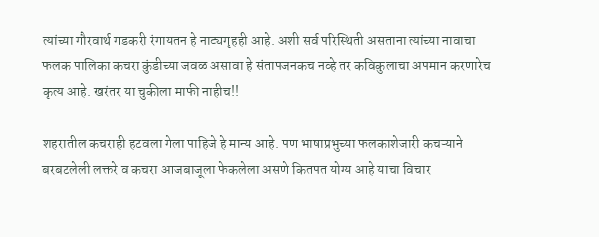त्यांच्या गौरवार्थ गडकरी रंगायतन हे नाट्यगृहही आहे. अशी सर्व परिस्थिती असताना त्यांच्या नावाचा फलक पालिका कचरा कुंडीच्या जवळ असावा हे संतापजनकच नव्हे तर कविकुलाचा अपमान करणारेच कृत्य आहे. खरंतर या चुकीला माफी नाहीच!!

शहरातील कचराही हटवला गेला पाहिजे हे मान्य आहे. पण भाषाप्रभुच्या फलकाशेजारी कचऱ्याने बरबटलेली लक्तरे व कचरा आजबाजूला फेकलेला असणे कितपत योग्य आहे याचा विचार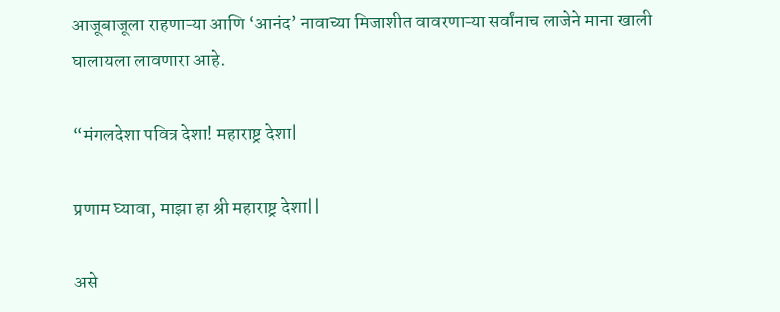आजूबाजूला राहणाऱ्या आणि ‘आनंद’ नावाच्या मिजाशीत वावरणाऱ्या सर्वांनाच लाजेने माना खाली घालायला लावणारा आहे.

“मंगलदेशा पवित्र देशा! महाराष्ट्र देशा|

प्रणाम घ्यावा, माझा हा श्री महाराष्ट्र देशा||

असे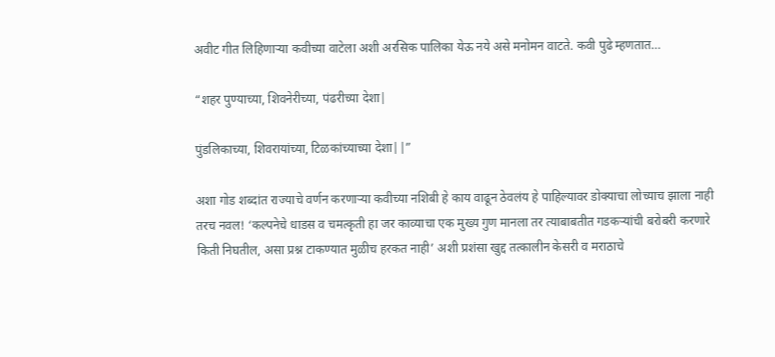अवीट गीत लिहिणाऱ्या कवीच्या वाटेला अशी अरसिक पालिका येऊ नये असे मनोमन वाटते. कवी पुढे म्हणतात…

“शहर पुण्याच्या, शिवनेरीच्या, पंढरीच्या देशा|

पुंडलिकाच्या, शिवरायांच्या, टिळकांच्याच्या देशा||”

अशा गोड शब्दांत राज्याचे वर्णन करणाऱ्या कवीच्या नशिबी हे काय वाढून ठेवलंय हे पाहिल्यावर डोक्याचा लोच्याच झाला नाही तरच नवल! ‘कल्पनेचे धाडस व चमत्कृती हा जर काव्याचा एक मुख्य गुण मानला तर त्याबाबतीत गडकऱ्यांची बरोबरी करणारे किती निघतील, असा प्रश्न टाकण्यात मुळीच हरकत नाही’ अशी प्रशंसा खुद्द तत्कालीन केसरी व मराठाचे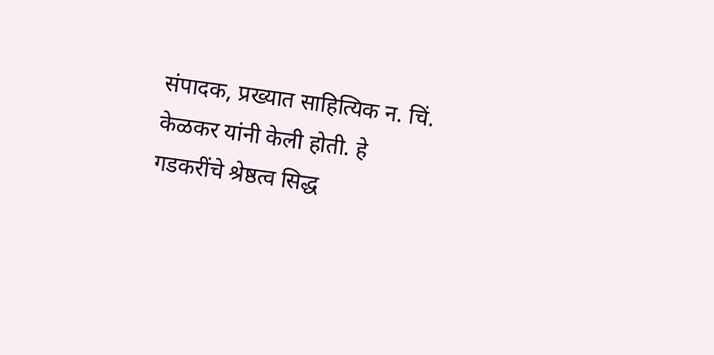संपादक, प्रख्यात साहित्यिक न. चिं. केळकर यांनी केली होती. हे गडकरींचे श्रेष्ठत्व सिद्ध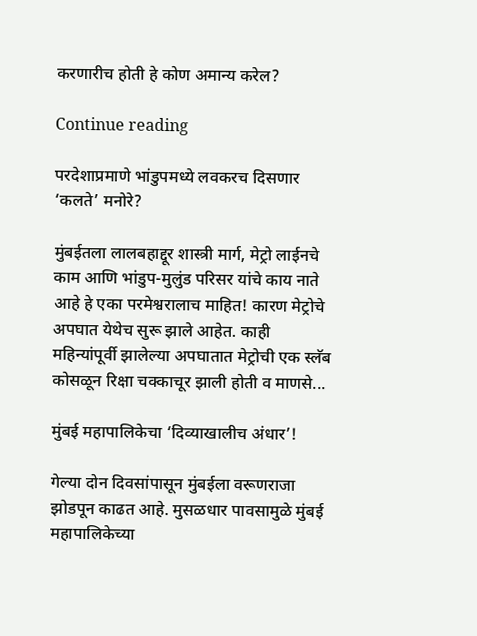करणारीच होती हे कोण अमान्य करेल?

Continue reading

परदेशाप्रमाणे भांडुपमध्ये लवकरच दिसणार ‘कलते’ मनोरे?

मुंबईतला लालबहाद्दूर शास्त्री मार्ग, मेट्रो लाईनचे काम आणि भांडुप-मुलुंड परिसर यांचे काय नाते आहे हे एका परमेश्वरालाच माहित! कारण मेट्रोचे अपघात येथेच सुरू झाले आहेत. काही महिन्यांपूर्वी झालेल्या अपघातात मेट्रोची एक स्लॅब कोसळून रिक्षा चक्काचूर झाली होती व माणसे...

मुंबई महापालिकेचा ‘दिव्याखालीच अंधार’!

गेल्या दोन दिवसांपासून मुंबईला वरूणराजा झोडपून काढत आहे. मुसळधार पावसामुळे मुंबई महापालिकेच्या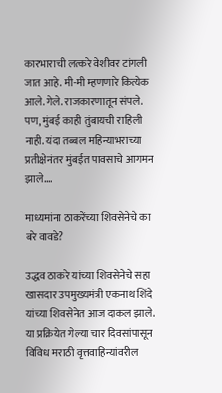कारभाराची लत्करे वेशीवर टांगली जात आहे. मी-मी म्हणणारे कित्येक आले. गेले. राजकारणातून संपले. पण, मुंबई काही तुंबायची राहिली नाही. यंदा तब्बल महिन्याभराच्या प्रतीक्षेनंतर मुंबईत पावसाचे आगमन झाले....

माध्यमांना ठाकरेंच्या शिवसेनेचे का बरे वावडे?

उद्धव ठाकरे यांच्या शिवसेनेचे सहा खासदार उपमुख्यमंत्री एकनाथ शिंदे यांच्या शिवसेनेत आज दाकल झाले. या प्रक्रियेत गेल्या चार दिवसांपासून विविध मराठी वृत्तवाहिन्यांवरील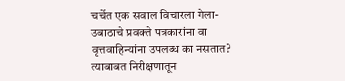चर्चेत एक सवाल विचारला गेला- उबाठाचे प्रवक्ते पत्रकारांना वा वृत्तवाहिन्यांना उपलब्ध का नसतात? त्याबाबत निरीक्षणातून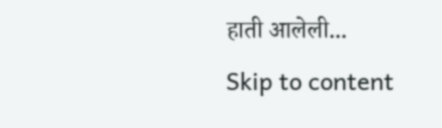हाती आलेली...
Skip to content